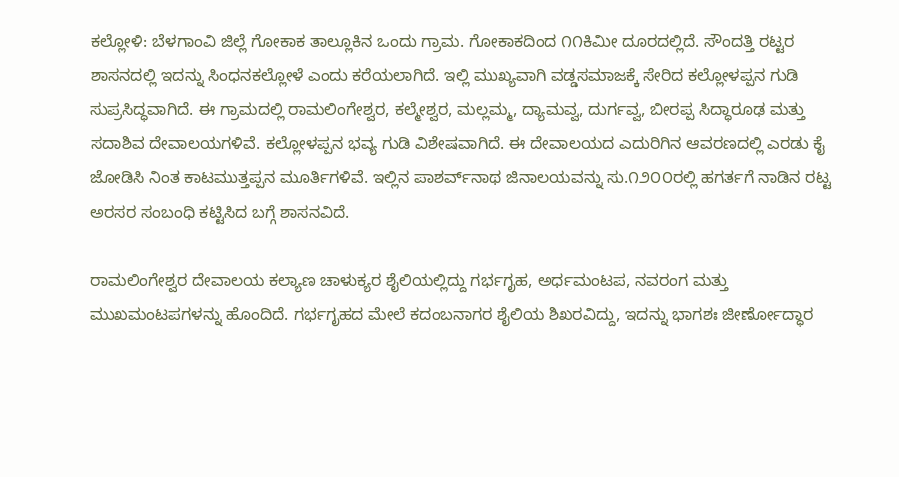ಕಲ್ಲೋಳಿ: ಬೆಳಗಾಂವಿ ಜಿಲ್ಲೆ ಗೋಕಾಕ ತಾಲ್ಲೂಕಿನ ಒಂದು ಗ್ರಾಮ. ಗೋಕಾಕದಿಂದ ೧೧ಕಿಮೀ ದೂರದಲ್ಲಿದೆ. ಸೌಂದತ್ತಿ ರಟ್ಟರ ಶಾಸನದಲ್ಲಿ ಇದನ್ನು ಸಿಂಧನಕಲ್ಲೋಳೆ ಎಂದು ಕರೆಯಲಾಗಿದೆ. ಇಲ್ಲಿ ಮುಖ್ಯವಾಗಿ ವಡ್ಡಸಮಾಜಕ್ಕೆ ಸೇರಿದ ಕಲ್ಲೋಳಪ್ಪನ ಗುಡಿ ಸುಪ್ರಸಿದ್ಧವಾಗಿದೆ. ಈ ಗ್ರಾಮದಲ್ಲಿ ರಾಮಲಿಂಗೇಶ್ವರ, ಕಲ್ಮೇಶ್ವರ, ಮಲ್ಲಮ್ಮ, ದ್ಯಾಮವ್ವ, ದುರ್ಗವ್ವ, ಬೀರಪ್ಪ ಸಿದ್ಧಾರೂಢ ಮತ್ತು ಸದಾಶಿವ ದೇವಾಲಯಗಳಿವೆ. ಕಲ್ಲೋಳಪ್ಪನ ಭವ್ಯ ಗುಡಿ ವಿಶೇಷವಾಗಿದೆ. ಈ ದೇವಾಲಯದ ಎದುರಿಗಿನ ಆವರಣದಲ್ಲಿ ಎರಡು ಕೈ ಜೋಡಿಸಿ ನಿಂತ ಕಾಟಮುತ್ತಪ್ಪನ ಮೂರ್ತಿಗಳಿವೆ. ಇಲ್ಲಿನ ಪಾಶರ್ವ್‌ನಾಥ ಜಿನಾಲಯವನ್ನು ಸು.೧೨೦೦ರಲ್ಲಿ ಹಗರ್ತಗೆ ನಾಡಿನ ರಟ್ಟ ಅರಸರ ಸಂಬಂಧಿ ಕಟ್ಟಿಸಿದ ಬಗ್ಗೆ ಶಾಸನವಿದೆ.

ರಾಮಲಿಂಗೇಶ್ವರ ದೇವಾಲಯ ಕಲ್ಯಾಣ ಚಾಳುಕ್ಯರ ಶೈಲಿಯಲ್ಲಿದ್ದು ಗರ್ಭಗೃಹ, ಅರ್ಧಮಂಟಪ, ನವರಂಗ ಮತ್ತು ಮುಖಮಂಟಪಗಳನ್ನು ಹೊಂದಿದೆ. ಗರ್ಭಗೃಹದ ಮೇಲೆ ಕದಂಬನಾಗರ ಶೈಲಿಯ ಶಿಖರವಿದ್ದು, ಇದನ್ನು ಭಾಗಶಃ ಜೀರ್ಣೋದ್ಧಾರ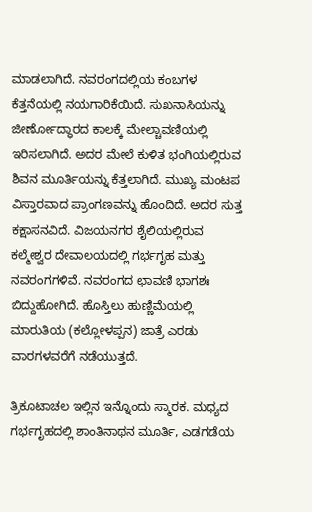ಮಾಡಲಾಗಿದೆ. ನವರಂಗದಲ್ಲಿಯ ಕಂಬಗಳ ಕೆತ್ತನೆಯಲ್ಲಿ ನಯಗಾರಿಕೆಯಿದೆ. ಸುಖನಾಸಿಯನ್ನು ಜೀರ್ಣೋದ್ಧಾರದ ಕಾಲಕ್ಕೆ ಮೇಲ್ಚಾವಣಿಯಲ್ಲಿ ಇರಿಸಲಾಗಿದೆ. ಅದರ ಮೇಲೆ ಕುಳಿತ ಭಂಗಿಯಲ್ಲಿರುವ ಶಿವನ ಮೂರ್ತಿಯನ್ನು ಕೆತ್ತಲಾಗಿದೆ. ಮುಖ್ಯ ಮಂಟಪ ವಿಸ್ತಾರವಾದ ಪ್ರಾಂಗಣವನ್ನು ಹೊಂದಿದೆ. ಅದರ ಸುತ್ತ ಕಕ್ಷಾಸನವಿದೆ. ವಿಜಯನಗರ ಶೈಲಿಯಲ್ಲಿರುವ ಕಲ್ಮೇಶ್ವರ ದೇವಾಲಯದಲ್ಲಿ ಗರ್ಭಗೃಹ ಮತ್ತು ನವರಂಗಗಳಿವೆ. ನವರಂಗದ ಛಾವಣಿ ಭಾಗಶಃ ಬಿದ್ದುಹೋಗಿದೆ. ಹೊಸ್ತಿಲು ಹುಣ್ಣಿಮೆಯಲ್ಲಿ ಮಾರುತಿಯ (ಕಲ್ಲೋಳಪ್ಪನ) ಜಾತ್ರೆ ಎರಡು ವಾರಗಳವರೆಗೆ ನಡೆಯುತ್ತದೆ.

ತ್ರಿಕೂಟಾಚಲ ಇಲ್ಲಿನ ಇನ್ನೊಂದು ಸ್ಮಾರಕ. ಮಧ್ಯದ ಗರ್ಭಗೃಹದಲ್ಲಿ ಶಾಂತಿನಾಥನ ಮೂರ್ತಿ, ಎಡಗಡೆಯ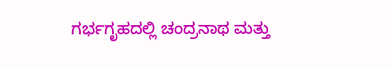ಗರ್ಭಗೃಹದಲ್ಲಿ ಚಂದ್ರನಾಥ ಮತ್ತು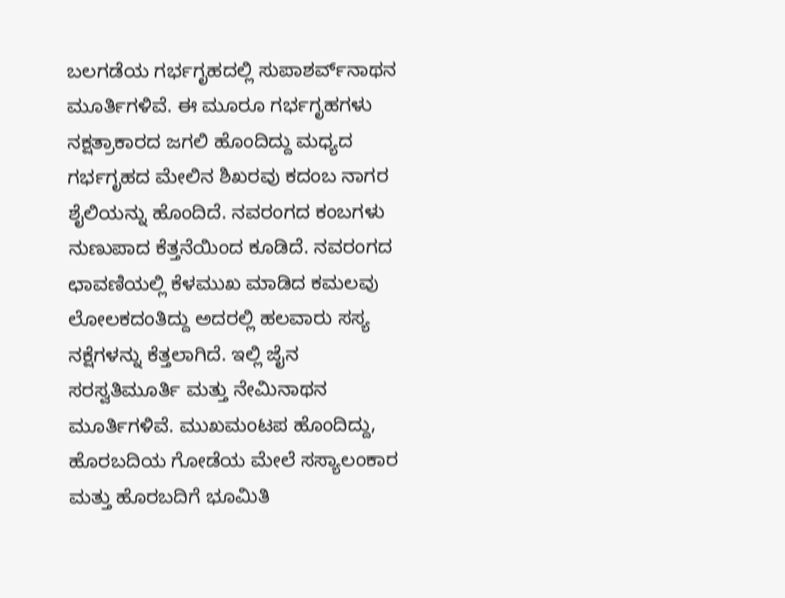ಬಲಗಡೆಯ ಗರ್ಭಗೃಹದಲ್ಲಿ ಸುಪಾಶರ್ವ್‌ನಾಥನ ಮೂರ್ತಿಗಳಿವೆ. ಈ ಮೂರೂ ಗರ್ಭಗೃಹಗಳು ನಕ್ಷತ್ರಾಕಾರದ ಜಗಲಿ ಹೊಂದಿದ್ದು ಮಧ್ಯದ ಗರ್ಭಗೃಹದ ಮೇಲಿನ ಶಿಖರವು ಕದಂಬ ನಾಗರ ಶೈಲಿಯನ್ನು ಹೊಂದಿದೆ. ನವರಂಗದ ಕಂಬಗಳು ನುಣುಪಾದ ಕೆತ್ತನೆಯಿಂದ ಕೂಡಿದೆ. ನವರಂಗದ ಛಾವಣಿಯಲ್ಲಿ ಕೆಳಮುಖ ಮಾಡಿದ ಕಮಲವು ಲೋಲಕದಂತಿದ್ದು ಅದರಲ್ಲಿ ಹಲವಾರು ಸಸ್ಯ ನಕ್ಷೆಗಳನ್ನು ಕೆತ್ತಲಾಗಿದೆ. ಇಲ್ಲಿ ಜೈನ ಸರಸ್ವತಿಮೂರ್ತಿ ಮತ್ತು ನೇಮಿನಾಥನ ಮೂರ್ತಿಗಳಿವೆ. ಮುಖಮಂಟಪ ಹೊಂದಿದ್ದು, ಹೊರಬದಿಯ ಗೋಡೆಯ ಮೇಲೆ ಸಸ್ಯಾಲಂಕಾರ ಮತ್ತು ಹೊರಬದಿಗೆ ಭೂಮಿತಿ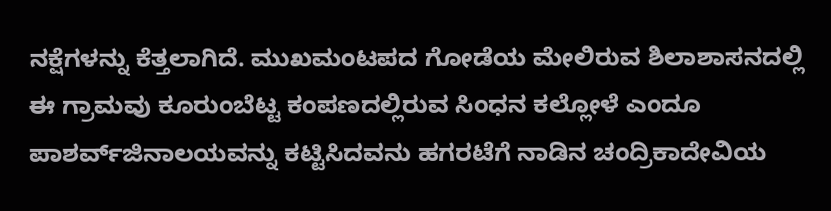ನಕ್ಷೆಗಳನ್ನು ಕೆತ್ತಲಾಗಿದೆ. ಮುಖಮಂಟಪದ ಗೋಡೆಯ ಮೇಲಿರುವ ಶಿಲಾಶಾಸನದಲ್ಲಿ ಈ ಗ್ರಾಮವು ಕೂರುಂಬೆಟ್ಟ ಕಂಪಣದಲ್ಲಿರುವ ಸಿಂಧನ ಕಲ್ಲೋಳೆ ಎಂದೂ ಪಾಶರ್ವ್‌ಜಿನಾಲಯವನ್ನು ಕಟ್ಟಿಸಿದವನು ಹಗರಟೆಗೆ ನಾಡಿನ ಚಂದ್ರಿಕಾದೇವಿಯ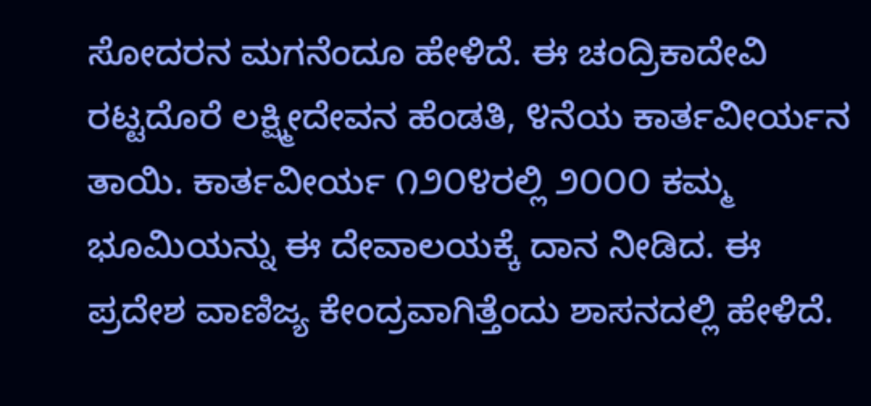ಸೋದರನ ಮಗನೆಂದೂ ಹೇಳಿದೆ. ಈ ಚಂದ್ರಿಕಾದೇವಿ ರಟ್ಟದೊರೆ ಲಕ್ಷ್ಮೀದೇವನ ಹೆಂಡತಿ, ೪ನೆಯ ಕಾರ್ತವೀರ್ಯನ ತಾಯಿ. ಕಾರ್ತವೀರ್ಯ ೧೨೦೪ರಲ್ಲಿ ೨೦೦೦ ಕಮ್ಮ ಭೂಮಿಯನ್ನು ಈ ದೇವಾಲಯಕ್ಕೆ ದಾನ ನೀಡಿದ. ಈ ಪ್ರದೇಶ ವಾಣಿಜ್ಯ ಕೇಂದ್ರವಾಗಿತ್ತೆಂದು ಶಾಸನದಲ್ಲಿ ಹೇಳಿದೆ.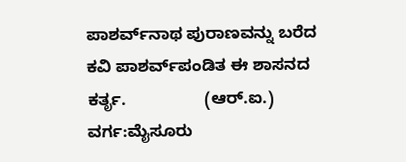ಪಾಶರ್ವ್‌ನಾಥ ಪುರಾಣವನ್ನು ಬರೆದ ಕವಿ ಪಾಶರ್ವ್‌ಪಂಡಿತ ಈ ಶಾಸನದ ಕರ್ತೃ.                 (ಆರ್.ಐ.)
ವರ್ಗ:ಮೈಸೂರು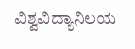ವಿಶ್ವವಿದ್ಯಾನಿಲಯ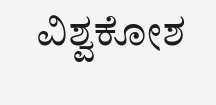ವಿಶ್ವಕೋಶ